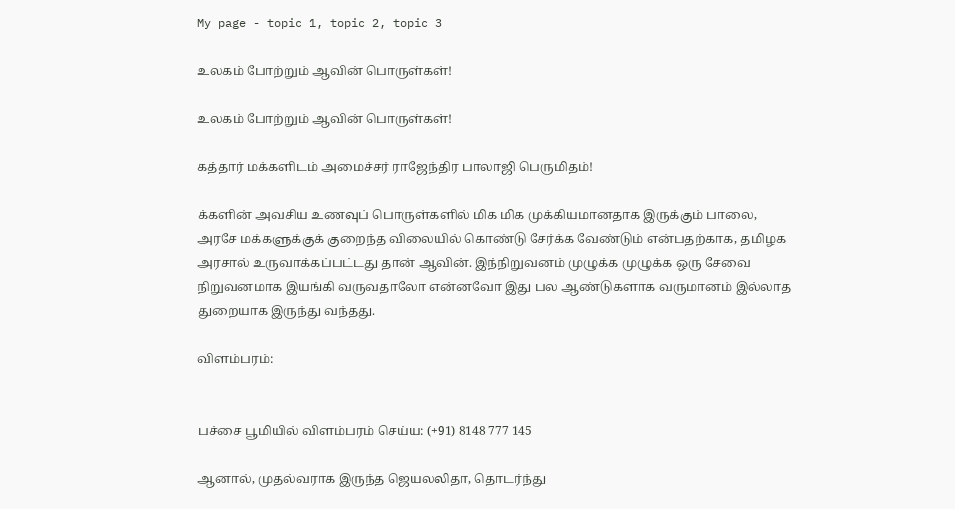My page - topic 1, topic 2, topic 3

உலகம் போற்றும் ஆவின் பொருள்கள்!

உலகம் போற்றும் ஆவின் பொருள்கள்!

கத்தார் மக்களிடம் அமைச்சர் ராஜேந்திர பாலாஜி பெருமிதம்!

க்களின் அவசிய உணவுப் பொருள்களில் மிக மிக முக்கியமானதாக இருக்கும் பாலை, அரசே மக்களுக்குக் குறைந்த விலையில் கொண்டு சேர்க்க வேண்டும் என்பதற்காக, தமிழக அரசால் உருவாக்கப்பட்டது தான் ஆவின். இந்நிறுவனம் முழுக்க முழுக்க ஒரு சேவை நிறுவனமாக இயங்கி வருவதாலோ என்னவோ இது பல ஆண்டுகளாக வருமானம் இல்லாத  துறையாக இருந்து வந்தது.

விளம்பரம்:


பச்சை பூமியில் விளம்பரம் செய்ய: (+91) 8148 777 145

ஆனால், முதல்வராக இருந்த ஜெயலலிதா, தொடர்ந்து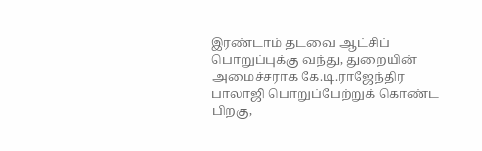இரண்டாம் தடவை ஆட்சிப் பொறுப்புக்கு வந்து, துறையின் அமைச்சராக கே.டி.ராஜேந்திர பாலாஜி பொறுப்பேற்றுக் கொண்ட பிறகு,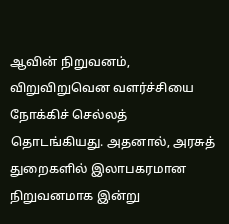ஆவின் நிறுவனம், விறுவிறுவென வளர்ச்சியை நோக்கிச் செல்லத் தொடங்கியது. அதனால், அரசுத் துறைகளில் இலாபகரமான நிறுவனமாக இன்று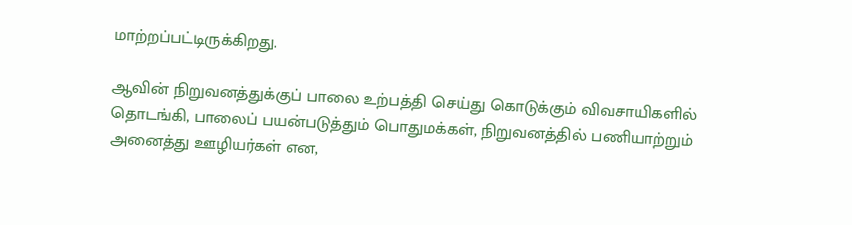மாற்றப்பட்டிருக்கிறது.

ஆவின் நிறுவனத்துக்குப் பாலை உற்பத்தி செய்து கொடுக்கும் விவசாயிகளில் தொடங்கி, பாலைப் பயன்படுத்தும் பொதுமக்கள், நிறுவனத்தில் பணியாற்றும் அனைத்து ஊழியர்கள் என,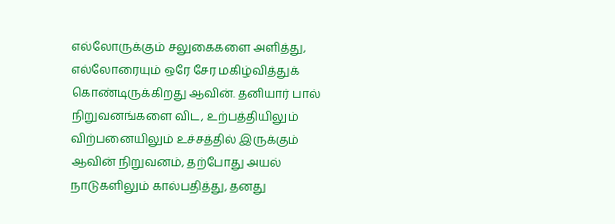எல்லோருக்கும் சலுகைகளை அளித்து, எல்லோரையும் ஒரே சேர மகிழ்வித்துக் கொண்டிருக்கிறது ஆவின். தனியார் பால் நிறுவனங்களை விட, உற்பத்தியிலும் விற்பனையிலும் உச்சத்தில் இருக்கும் ஆவின் நிறுவனம், தற்போது அயல் நாடுகளிலும் கால்பதித்து, தனது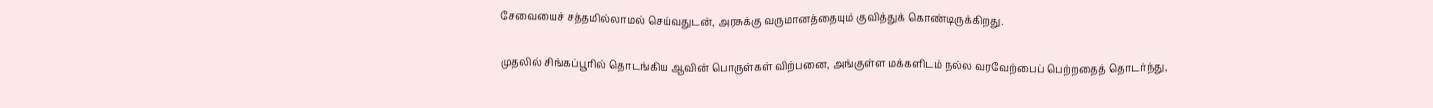சேவையைச் சத்தமில்லாமல் செய்வதுடன், அரசுக்கு வருமானத்தையும் குவித்துக் கொண்டிருக்கிறது.

முதலில் சிங்கப்பூரில் தொடங்கிய ஆவின் பொருள்கள் விற்பனை, அங்குள்ள மக்களிடம் நல்ல வரவேற்பைப் பெற்றதைத் தொடர்ந்து,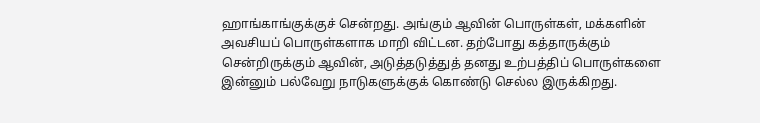ஹாங்காங்குக்குச் சென்றது. அங்கும் ஆவின் பொருள்கள், மக்களின் அவசியப் பொருள்களாக மாறி விட்டன. தற்போது கத்தாருக்கும் சென்றிருக்கும் ஆவின், அடுத்தடுத்துத் தனது உற்பத்திப் பொருள்களை இன்னும் பல்வேறு நாடுகளுக்குக் கொண்டு செல்ல இருக்கிறது.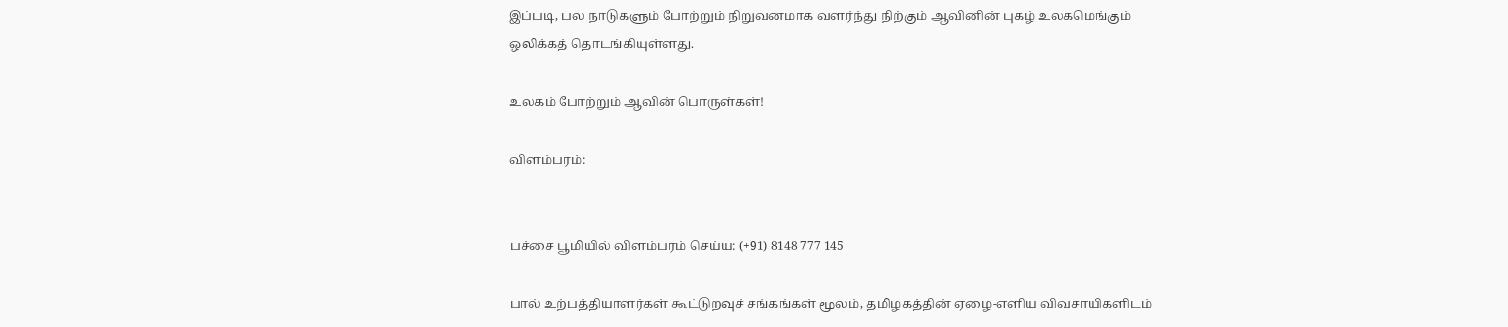இப்படி, பல நாடுகளும் போற்றும் நிறுவனமாக வளர்ந்து நிற்கும் ஆவினின் புகழ் உலகமெங்கும் ஒலிக்கத் தொடங்கியுள்ளது.

உலகம் போற்றும் ஆவின் பொருள்கள்!

விளம்பரம்:


பச்சை பூமியில் விளம்பரம் செய்ய: (+91) 8148 777 145

பால் உற்பத்தியாளர்கள் கூட்டுறவுச் சங்கங்கள் மூலம், தமிழகத்தின் ஏழை-எளிய விவசாயிகளிடம்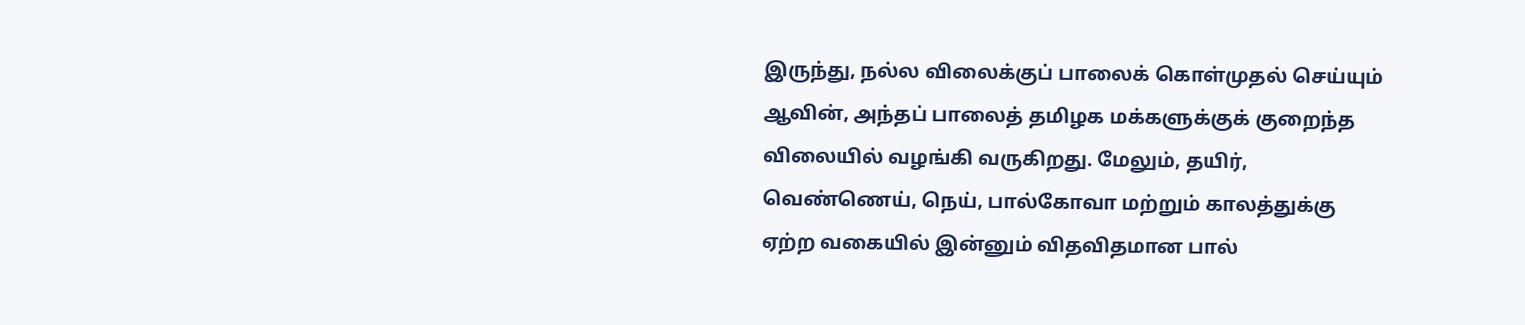இருந்து, நல்ல விலைக்குப் பாலைக் கொள்முதல் செய்யும் ஆவின், அந்தப் பாலைத் தமிழக மக்களுக்குக் குறைந்த விலையில் வழங்கி வருகிறது. மேலும், தயிர், வெண்ணெய், நெய், பால்கோவா மற்றும் காலத்துக்கு ஏற்ற வகையில் இன்னும் விதவிதமான பால்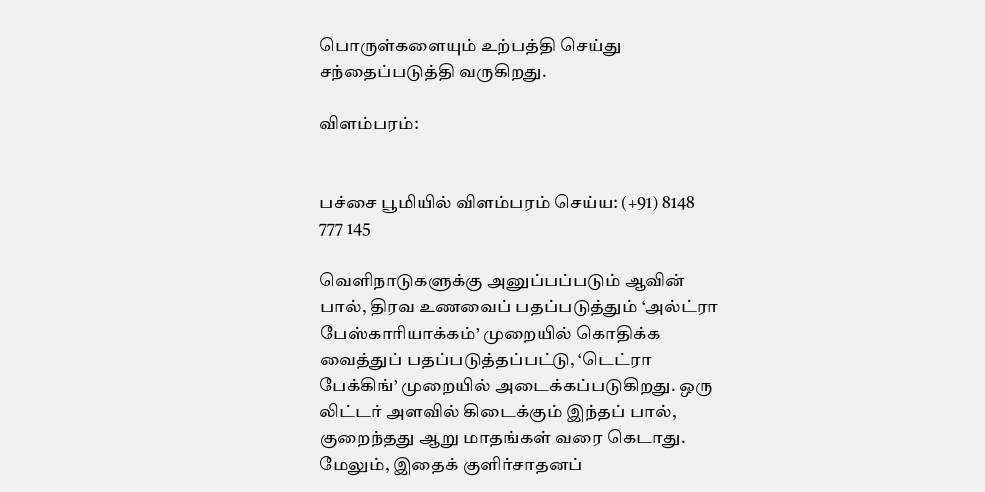பொருள்களையும் உற்பத்தி செய்து சந்தைப்படுத்தி வருகிறது.

விளம்பரம்:


பச்சை பூமியில் விளம்பரம் செய்ய: (+91) 8148 777 145

வெளிநாடுகளுக்கு அனுப்பப்படும் ஆவின் பால், திரவ உணவைப் பதப்படுத்தும் ‘அல்ட்ரா பேஸ்காரியாக்கம்’ முறையில் கொதிக்க வைத்துப் பதப்படுத்தப்பட்டு, ‘டெட்ரா பேக்கிங்’ முறையில் அடைக்கப்படுகிறது. ஒரு லிட்டர் அளவில் கிடைக்கும் இந்தப் பால், குறைந்தது ஆறு மாதங்கள் வரை கெடாது. மேலும், இதைக் குளிர்சாதனப்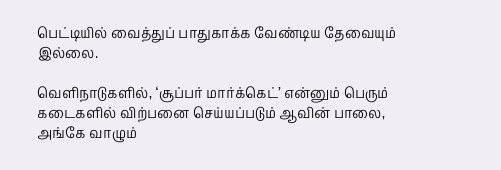பெட்டியில் வைத்துப் பாதுகாக்க வேண்டிய தேவையும் இல்லை.

வெளிநாடுகளில், ‘சூப்பர் மார்க்கெட்’ என்னும் பெரும் கடைகளில் விற்பனை செய்யப்படும் ஆவின் பாலை, அங்கே வாழும்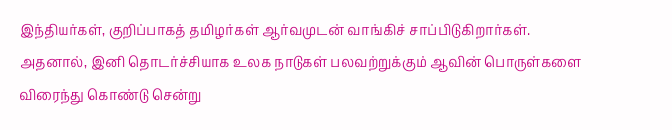இந்தியர்கள், குறிப்பாகத் தமிழர்கள் ஆர்வமுடன் வாங்கிச் சாப்பிடுகிறார்கள். அதனால், இனி தொடர்ச்சியாக உலக நாடுகள் பலவற்றுக்கும் ஆவின் பொருள்களை விரைந்து கொண்டு சென்று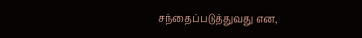சந்தைப்படுத்துவது என,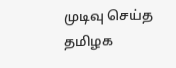முடிவு செய்த தமிழக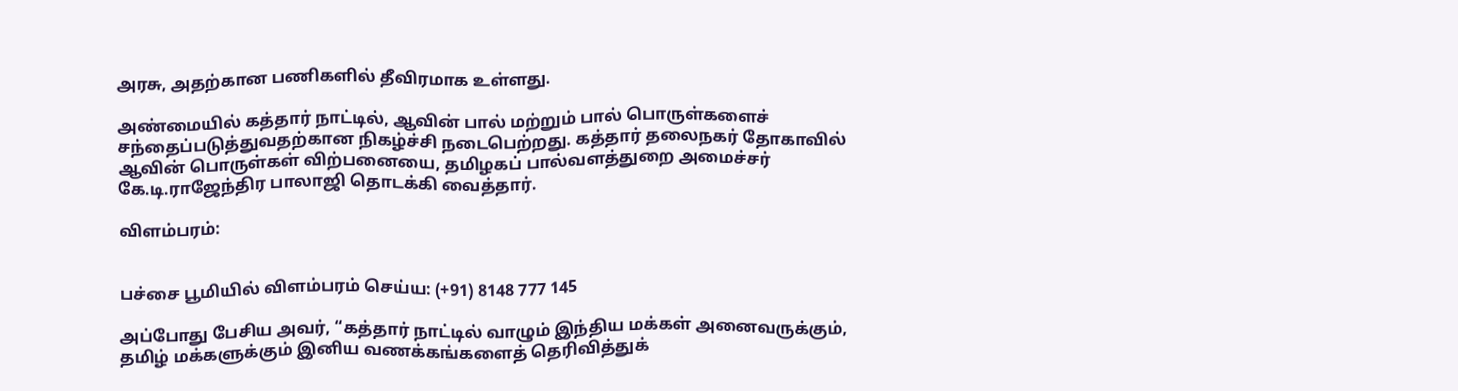அரசு, அதற்கான பணிகளில் தீவிரமாக உள்ளது.

அண்மையில் கத்தார் நாட்டில், ஆவின் பால் மற்றும் பால் பொருள்களைச் சந்தைப்படுத்துவதற்கான நிகழ்ச்சி நடைபெற்றது. கத்தார் தலைநகர் தோகாவில் ஆவின் பொருள்கள் விற்பனையை, தமிழகப் பால்வளத்துறை அமைச்சர் கே.டி.ராஜேந்திர பாலாஜி தொடக்கி வைத்தார்.

விளம்பரம்:


பச்சை பூமியில் விளம்பரம் செய்ய: (+91) 8148 777 145

அப்போது பேசிய அவர், “கத்தார் நாட்டில் வாழும் இந்திய மக்கள் அனைவருக்கும், தமிழ் மக்களுக்கும் இனிய வணக்கங்களைத் தெரிவித்துக்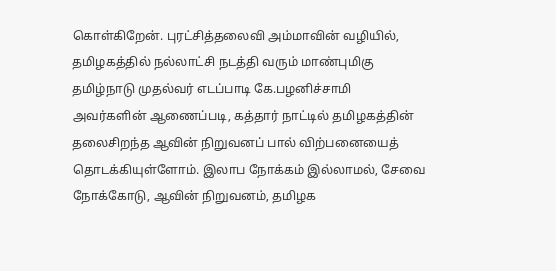கொள்கிறேன். புரட்சித்தலைவி அம்மாவின் வழியில், தமிழகத்தில் நல்லாட்சி நடத்தி வரும் மாண்புமிகு தமிழ்நாடு முதல்வர் எடப்பாடி கே.பழனிச்சாமி அவர்களின் ஆணைப்படி, கத்தார் நாட்டில் தமிழகத்தின் தலைசிறந்த ஆவின் நிறுவனப் பால் விற்பனையைத் தொடக்கியுள்ளோம். இலாப நோக்கம் இல்லாமல், சேவை நோக்கோடு, ஆவின் நிறுவனம், தமிழக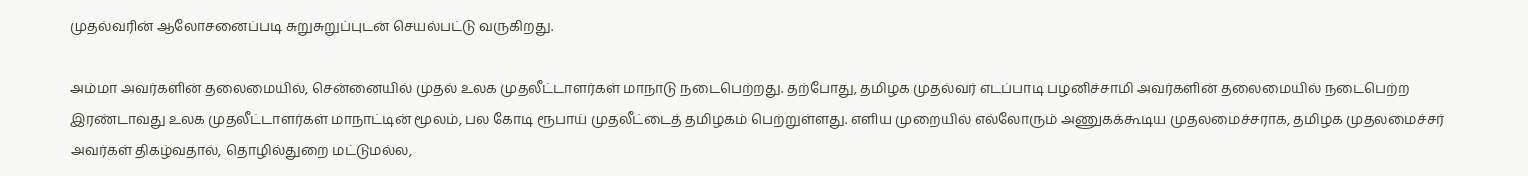முதல்வரின் ஆலோசனைப்படி சுறுசுறுப்புடன் செயல்பட்டு வருகிறது.

அம்மா அவர்களின் தலைமையில், சென்னையில் முதல் உலக முதலீட்டாளர்கள் மாநாடு நடைபெற்றது. தற்போது, தமிழக முதல்வர் எடப்பாடி பழனிச்சாமி அவர்களின் தலைமையில் நடைபெற்ற இரண்டாவது உலக முதலீட்டாளர்கள் மாநாட்டின் மூலம், பல கோடி ரூபாய் முதலீட்டைத் தமிழகம் பெற்றுள்ளது. எளிய முறையில் எல்லோரும் அணுகக்கூடிய முதலமைச்சராக, தமிழக முதலமைச்சர் அவர்கள் திகழ்வதால், தொழில்துறை மட்டுமல்ல,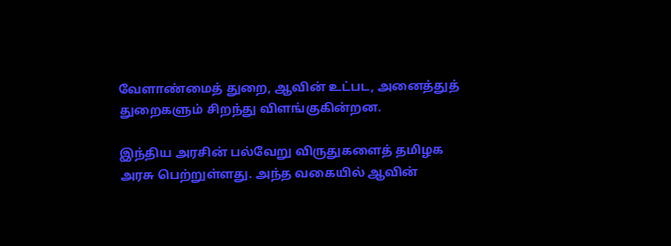வேளாண்மைத் துறை, ஆவின் உட்பட, அனைத்துத் துறைகளும் சிறந்து விளங்குகின்றன.

இந்திய அரசின் பல்வேறு விருதுகளைத் தமிழக அரசு பெற்றுள்ளது. அந்த வகையில் ஆவின்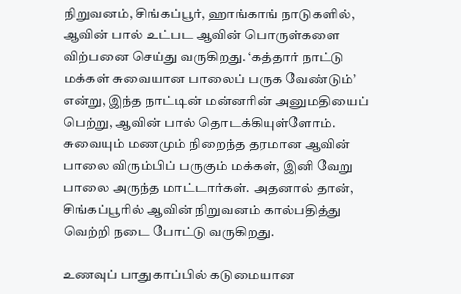நிறுவனம், சிங்கப்பூர், ஹாங்காங் நாடுகளில், ஆவின் பால் உட்பட ஆவின் பொருள்களை விற்பனை செய்து வருகிறது. ‘கத்தார் நாட்டு மக்கள் சுவையான பாலைப் பருக வேண்டும்’ என்று, இந்த நாட்டின் மன்னரின் அனுமதியைப் பெற்று, ஆவின் பால் தொடக்கியுள்ளோம். சுவையும் மணமும் நிறைந்த தரமான ஆவின் பாலை விரும்பிப் பருகும் மக்கள், இனி வேறு பாலை அருந்த மாட்டார்கள். அதனால் தான், சிங்கப்பூரில் ஆவின் நிறுவனம் கால்பதித்து வெற்றி நடை போட்டு வருகிறது.

உணவுப் பாதுகாப்பில் கடுமையான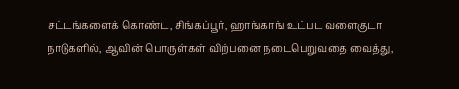சட்டங்களைக் கொண்ட, சிங்கப்பூர், ஹாங்காங் உட்பட வளைகுடா நாடுகளில், ஆவின் பொருள்கள் விற்பனை நடைபெறுவதை வைத்து,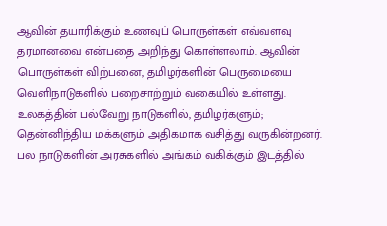ஆவின் தயாரிக்கும் உணவுப் பொருள்கள் எவ்வளவு தரமானவை என்பதை அறிந்து கொள்ளலாம். ஆவின் பொருள்கள் விற்பனை, தமிழர்களின் பெருமையை வெளிநாடுகளில் பறைசாற்றும் வகையில் உள்ளது. உலகத்தின் பல்வேறு நாடுகளில், தமிழர்களும்; தென்னிந்திய மக்களும் அதிகமாக வசித்து வருகின்றனர். பல நாடுகளின் அரசுகளில் அங்கம் வகிக்கும் இடத்தில்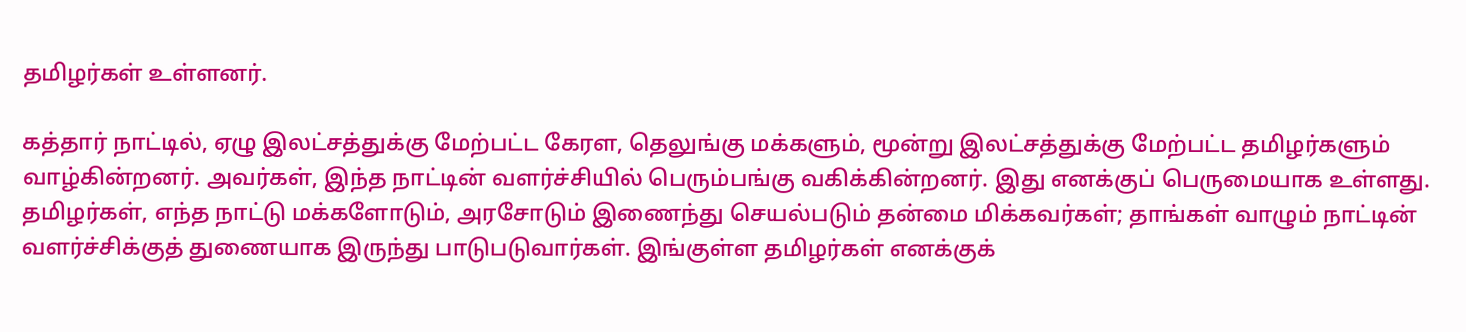தமிழர்கள் உள்ளனர்.

கத்தார் நாட்டில், ஏழு இலட்சத்துக்கு மேற்பட்ட கேரள, தெலுங்கு மக்களும், மூன்று இலட்சத்துக்கு மேற்பட்ட தமிழர்களும் வாழ்கின்றனர். அவர்கள், இந்த நாட்டின் வளர்ச்சியில் பெரும்பங்கு வகிக்கின்றனர். இது எனக்குப் பெருமையாக உள்ளது. தமிழர்கள், எந்த நாட்டு மக்களோடும், அரசோடும் இணைந்து செயல்படும் தன்மை மிக்கவர்கள்; தாங்கள் வாழும் நாட்டின் வளர்ச்சிக்குத் துணையாக இருந்து பாடுபடுவார்கள். இங்குள்ள தமிழர்கள் எனக்குக்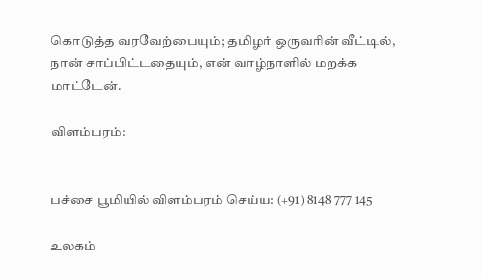கொடுத்த வரவேற்பையும்; தமிழர் ஒருவரின் வீட்டில், நான் சாப்பிட்டதையும், என் வாழ்நாளில் மறக்க மாட்டேன்.

விளம்பரம்:


பச்சை பூமியில் விளம்பரம் செய்ய: (+91) 8148 777 145

உலகம்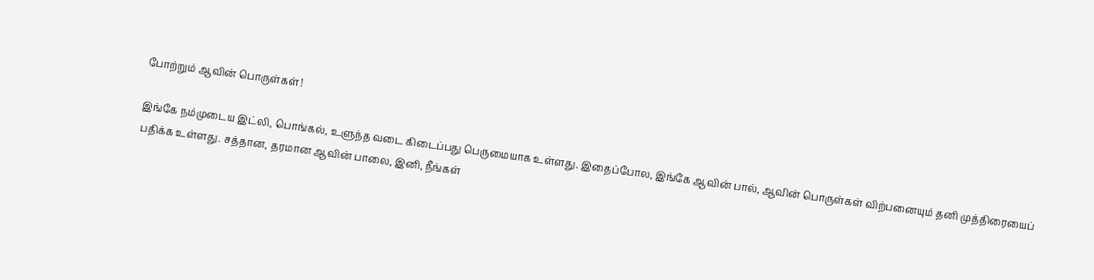போற்றும் ஆவின் பொருள்கள்!

இங்கே நம்முடைய இட்லி, பொங்கல், உளுந்த வடை கிடைப்பது பெருமையாக உள்ளது. இதைப்போல, இங்கே ஆவின் பால், ஆவின் பொருள்கள் விற்பனையும் தனி முத்திரையைப் பதிக்க உள்ளது. சத்தான, தரமான ஆவின் பாலை, இனி, நீங்கள்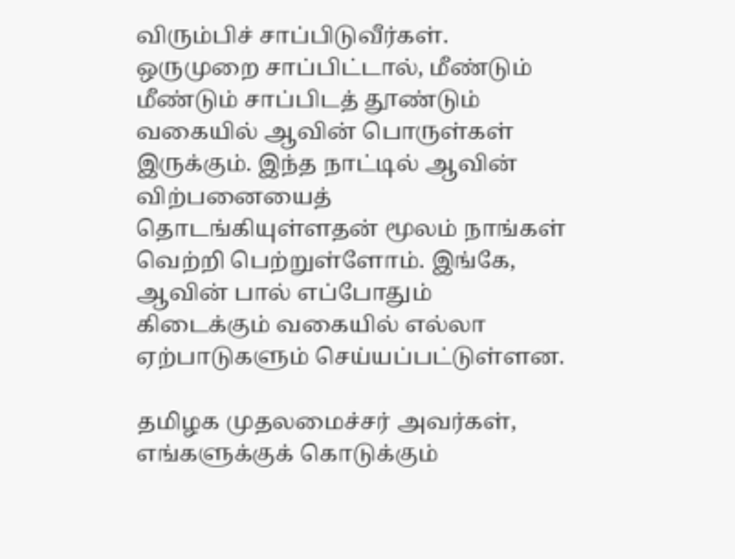விரும்பிச் சாப்பிடுவீர்கள். ஒருமுறை சாப்பிட்டால், மீண்டும் மீண்டும் சாப்பிடத் தூண்டும் வகையில் ஆவின் பொருள்கள் இருக்கும். இந்த நாட்டில் ஆவின் விற்பனையைத் தொடங்கியுள்ளதன் மூலம் நாங்கள் வெற்றி பெற்றுள்ளோம். இங்கே, ஆவின் பால் எப்போதும் கிடைக்கும் வகையில் எல்லா ஏற்பாடுகளும் செய்யப்பட்டுள்ளன.

தமிழக முதலமைச்சர் அவர்கள், எங்களுக்குக் கொடுக்கும்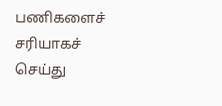பணிகளைச் சரியாகச் செய்து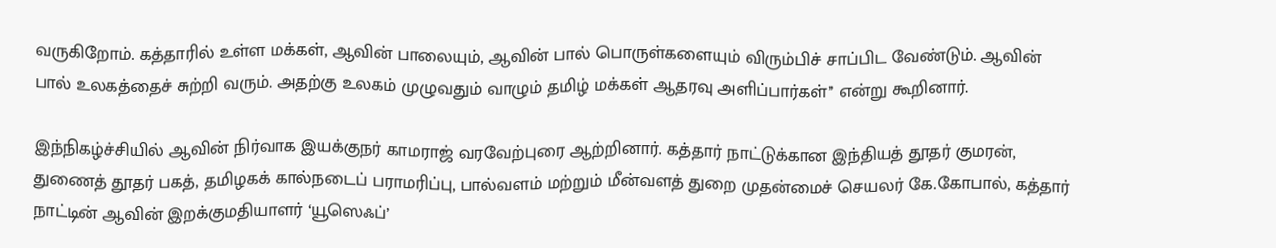வருகிறோம். கத்தாரில் உள்ள மக்கள், ஆவின் பாலையும், ஆவின் பால் பொருள்களையும் விரும்பிச் சாப்பிட வேண்டும். ஆவின் பால் உலகத்தைச் சுற்றி வரும். அதற்கு உலகம் முழுவதும் வாழும் தமிழ் மக்கள் ஆதரவு அளிப்பார்கள்’’ என்று கூறினார்.

இந்நிகழ்ச்சியில் ஆவின் நிர்வாக இயக்குநர் காமராஜ் வரவேற்புரை ஆற்றினார். கத்தார் நாட்டுக்கான இந்தியத் தூதர் குமரன், துணைத் தூதர் பகத், தமிழகக் கால்நடைப் பராமரிப்பு, பால்வளம் மற்றும் மீன்வளத் துறை முதன்மைச் செயலர் கே.கோபால், கத்தார் நாட்டின் ஆவின் இறக்குமதியாளர் ‘யூஸெஃப்’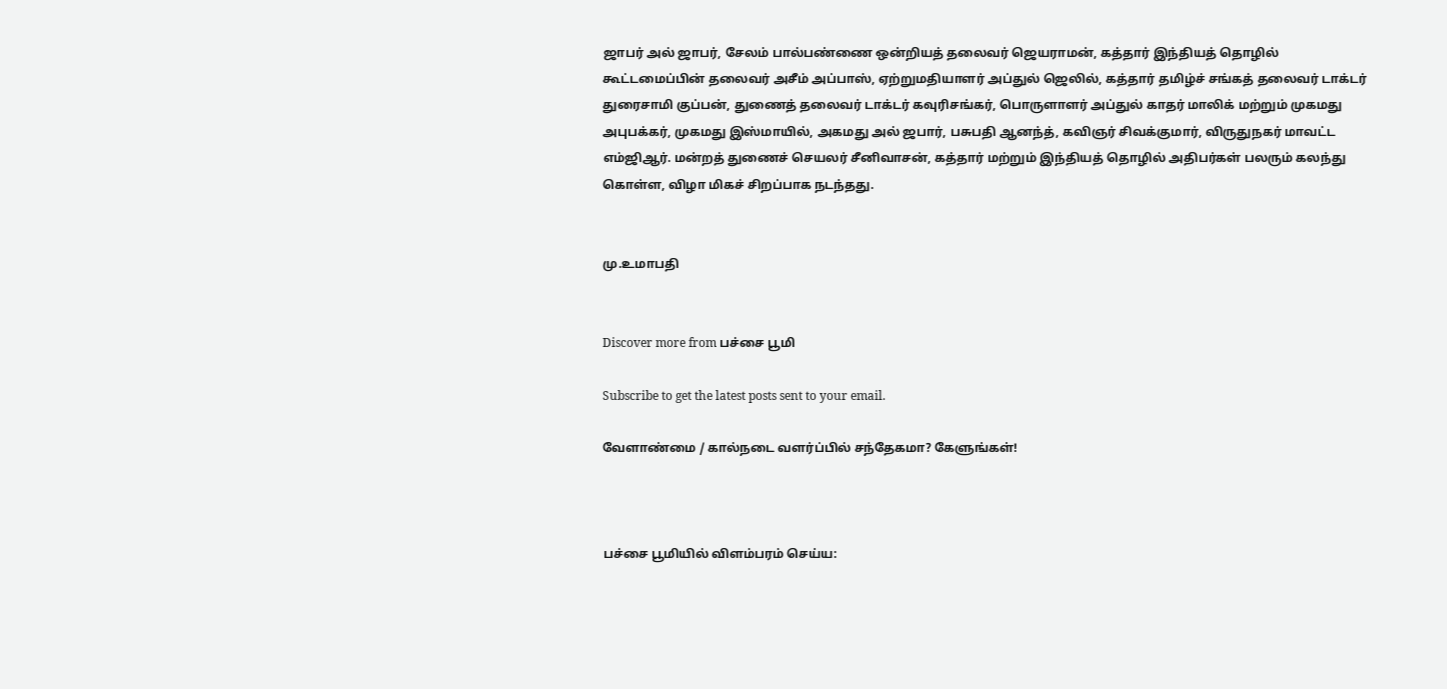ஜாபர் அல் ஜாபர், சேலம் பால்பண்ணை ஒன்றியத் தலைவர் ஜெயராமன், கத்தார் இந்தியத் தொழில் கூட்டமைப்பின் தலைவர் அசீம் அப்பாஸ், ஏற்றுமதியாளர் அப்துல் ஜெலில், கத்தார் தமிழ்ச் சங்கத் தலைவர் டாக்டர் துரைசாமி குப்பன், துணைத் தலைவர் டாக்டர் கவுரிசங்கர், பொருளாளர் அப்துல் காதர் மாலிக் மற்றும் முகமது அபுபக்கர், முகமது இஸ்மாயில், அகமது அல் ஜபார், பசுபதி ஆனந்த், கவிஞர் சிவக்குமார், விருதுநகர் மாவட்ட எம்ஜிஆர். மன்றத் துணைச் செயலர் சீனிவாசன், கத்தார் மற்றும் இந்தியத் தொழில் அதிபர்கள் பலரும் கலந்து கொள்ள, விழா மிகச் சிறப்பாக நடந்தது.


மு.உமாபதி


Discover more from பச்சை பூமி

Subscribe to get the latest posts sent to your email.

வேளாண்மை / கால்நடை வளர்ப்பில் சந்தேகமா? கேளுங்கள்!



பச்சை பூமியில் விளம்பரம் செய்ய: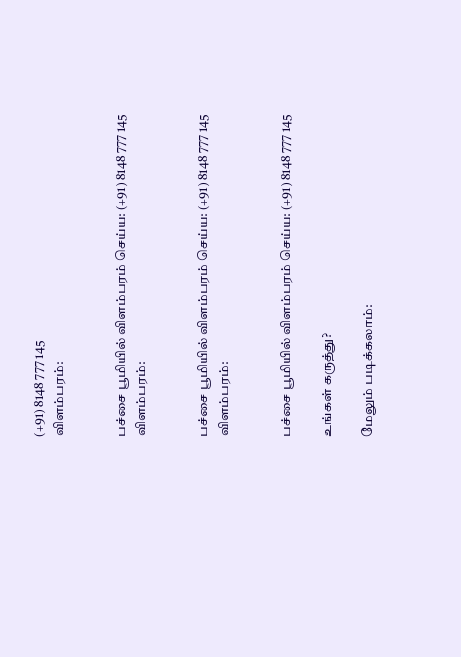(+91) 8148 777 145
விளம்பரம்:


பச்சை பூமியில் விளம்பரம் செய்ய: (+91) 8148 777 145
விளம்பரம்:


பச்சை பூமியில் விளம்பரம் செய்ய: (+91) 8148 777 145
விளம்பரம்:


பச்சை பூமியில் விளம்பரம் செய்ய: (+91) 8148 777 145

உங்கள் கருத்து?

மேலும் படிக்கலாம்: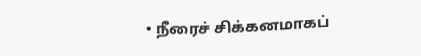• நீரைச் சிக்கனமாகப்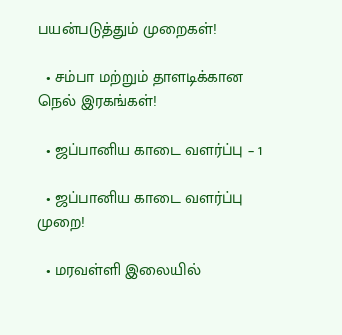பயன்படுத்தும் முறைகள்!

  • சம்பா மற்றும் தாளடிக்கான நெல் இரகங்கள்!

  • ஜப்பானிய காடை வளர்ப்பு – 1

  • ஜப்பானிய காடை வளர்ப்பு முறை!

  • மரவள்ளி இலையில்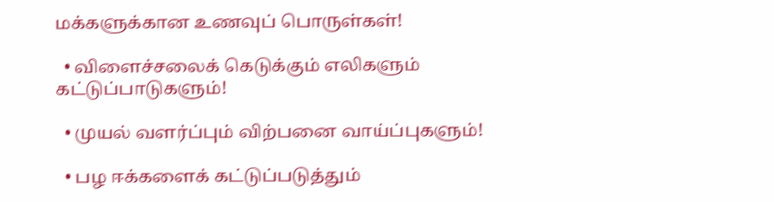மக்களுக்கான உணவுப் பொருள்கள்!

  • விளைச்சலைக் கெடுக்கும் எலிகளும் கட்டுப்பாடுகளும்!

  • முயல் வளர்ப்பும் விற்பனை வாய்ப்புகளும்!

  • பழ ஈக்களைக் கட்டுப்படுத்தும்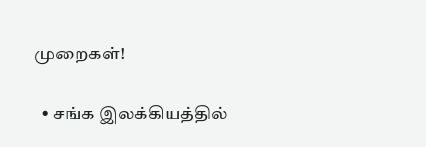முறைகள்!

  • சங்க இலக்கியத்தில்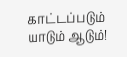காட்டப்படும் யாடும் ஆடும்!